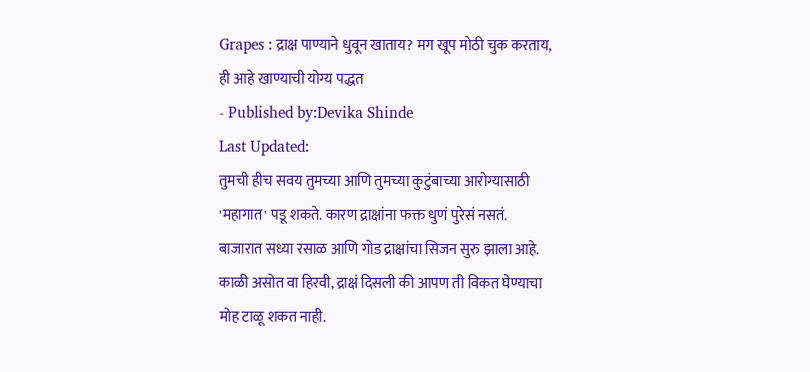Grapes : द्राक्ष पाण्याने धुवून खाताय? मग खूप मोठी चुक करताय, ही आहे खाण्याची योग्य पद्धत
- Published by:Devika Shinde
Last Updated:
तुमची हीच सवय तुमच्या आणि तुमच्या कुटुंबाच्या आरोग्यासाठी 'महागात' पडू शकते. कारण द्राक्षांना फक्त धुणं पुरेसं नसतं.
बाजारात सध्या रसाळ आणि गोड द्राक्षांचा सिजन सुरु झाला आहे. काळी असोत वा हिरवी, द्राक्षं दिसली की आपण ती विकत घेण्याचा मोह टाळू शकत नाही.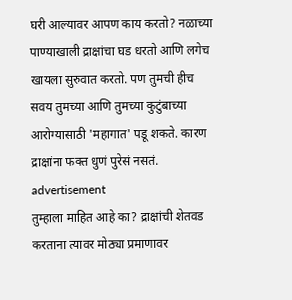घरी आल्यावर आपण काय करतो? नळाच्या पाण्याखाली द्राक्षांचा घड धरतो आणि लगेच खायला सुरुवात करतो. पण तुमची हीच सवय तुमच्या आणि तुमच्या कुटुंबाच्या आरोग्यासाठी 'महागात' पडू शकते. कारण द्राक्षांना फक्त धुणं पुरेसं नसतं.
advertisement
तुम्हाला माहित आहे का? द्राक्षांची शेतवड करताना त्यावर मोठ्या प्रमाणावर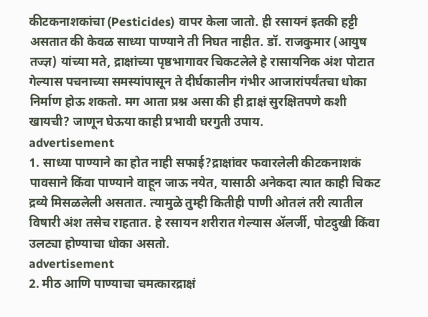कीटकनाशकांचा (Pesticides) वापर केला जातो. ही रसायनं इतकी हट्टी असतात की केवळ साध्या पाण्याने ती निघत नाहीत. डॉ. राजकुमार (आयुष तज्ज्ञ) यांच्या मते, द्राक्षांच्या पृष्ठभागावर चिकटलेले हे रासायनिक अंश पोटात गेल्यास पचनाच्या समस्यांपासून ते दीर्घकालीन गंभीर आजारांपर्यंतचा धोका निर्माण होऊ शकतो. मग आता प्रश्न असा की ही द्राक्षं सुरक्षितपणे कशी खायची? जाणून घेऊया काही प्रभावी घरगुती उपाय.
advertisement
1. साध्या पाण्याने का होत नाही सफाई?द्राक्षांवर फवारलेली कीटकनाशकं पावसाने किंवा पाण्याने वाहून जाऊ नयेत, यासाठी अनेकदा त्यात काही चिकट द्रव्ये मिसळलेली असतात. त्यामुळे तुम्ही कितीही पाणी ओतलं तरी त्यातील विषारी अंश तसेच राहतात. हे रसायन शरीरात गेल्यास ॲलर्जी, पोटदुखी किंवा उलट्या होण्याचा धोका असतो.
advertisement
2. मीठ आणि पाण्याचा चमत्कारद्राक्षं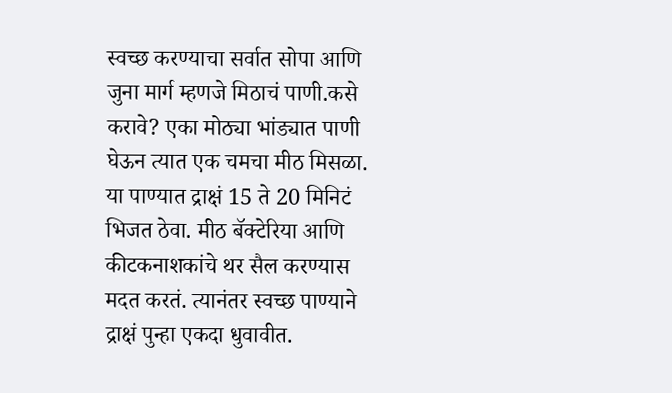स्वच्छ करण्याचा सर्वात सोपा आणि जुना मार्ग म्हणजे मिठाचं पाणी.कसे करावे? एका मोठ्या भांड्यात पाणी घेऊन त्यात एक चमचा मीठ मिसळा. या पाण्यात द्राक्षं 15 ते 20 मिनिटं भिजत ठेवा. मीठ बॅक्टेरिया आणि कीटकनाशकांचे थर सैल करण्यास मदत करतं. त्यानंतर स्वच्छ पाण्याने द्राक्षं पुन्हा एकदा धुवावीत.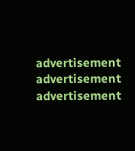advertisement
advertisement
advertisement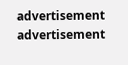advertisement
advertisement